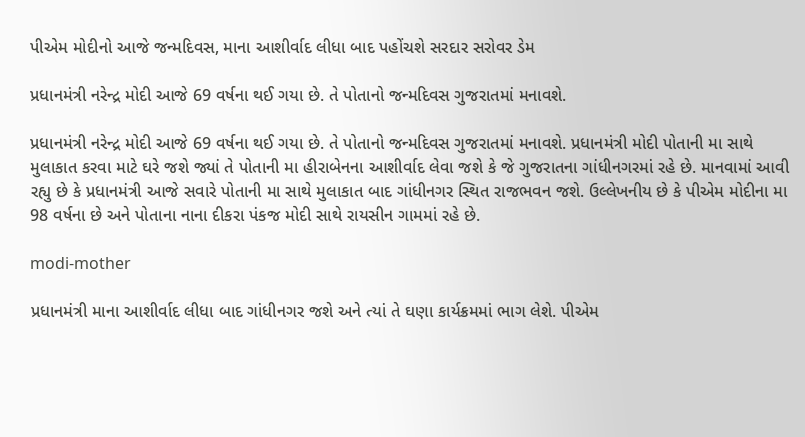પીએમ મોદીનો આજે જન્મદિવસ, માના આશીર્વાદ લીધા બાદ પહોંચશે સરદાર સરોવર ડેમ

પ્રધાનમંત્રી નરેન્દ્ર મોદી આજે 69 વર્ષના થઈ ગયા છે. તે પોતાનો જન્મદિવસ ગુજરાતમાં મનાવશે.

પ્રધાનમંત્રી નરેન્દ્ર મોદી આજે 69 વર્ષના થઈ ગયા છે. તે પોતાનો જન્મદિવસ ગુજરાતમાં મનાવશે. પ્રધાનમંત્રી મોદી પોતાની મા સાથે મુલાકાત કરવા માટે ઘરે જશે જ્યાં તે પોતાની મા હીરાબેનના આશીર્વાદ લેવા જશે કે જે ગુજરાતના ગાંધીનગરમાં રહે છે. માનવામાં આવી રહ્યુ છે કે પ્રધાનમંત્રી આજે સવારે પોતાની મા સાથે મુલાકાત બાદ ગાંધીનગર સ્થિત રાજભવન જશે. ઉલ્લેખનીય છે કે પીએમ મોદીના મા 98 વર્ષના છે અને પોતાના નાના દીકરા પંકજ મોદી સાથે રાયસીન ગામમાં રહે છે.

modi-mother

પ્રધાનમંત્રી માના આશીર્વાદ લીધા બાદ ગાંધીનગર જશે અને ત્યાં તે ઘણા કાર્યક્રમમાં ભાગ લેશે. પીએમ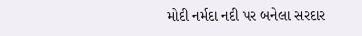મોદી નર્મદા નદી પર બનેલા સરદાર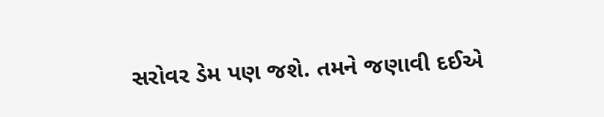સરોવર ડેમ પણ જશે. તમને જણાવી દઈએ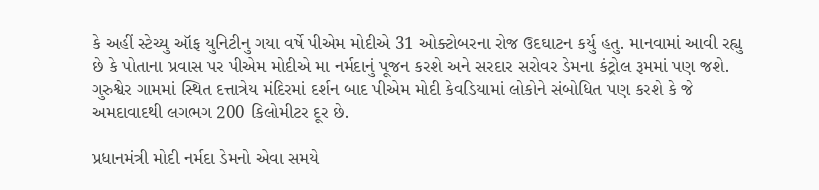કે અહીં સ્ટેચ્યુ ઑફ યુનિટીનુ ગયા વર્ષે પીએમ મોદીએ 31 ઓક્ટોબરના રોજ ઉદઘાટન કર્યુ હતુ. માનવામાં આવી રહ્યુ છે કે પોતાના પ્રવાસ પર પીએમ મોદીએ મા નર્મદાનું પૂજન કરશે અને સરદાર સરોવર ડેમના કંટ્રોલ રૂમમાં પણ જશે. ગુરુશ્વેર ગામમાં સ્થિત દત્તાત્રેય મંદિરમાં દર્શન બાદ પીએમ મોદી કેવડિયામાં લોકોને સંબોધિત પણ કરશે કે જે અમદાવાદથી લગભગ 200 કિલોમીટર દૂર છે.

પ્રધાનમંત્રી મોદી નર્મદા ડેમનો એવા સમયે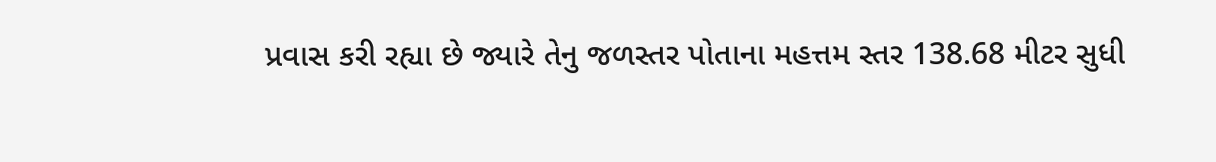પ્રવાસ કરી રહ્યા છે જ્યારે તેનુ જળસ્તર પોતાના મહત્તમ સ્તર 138.68 મીટર સુધી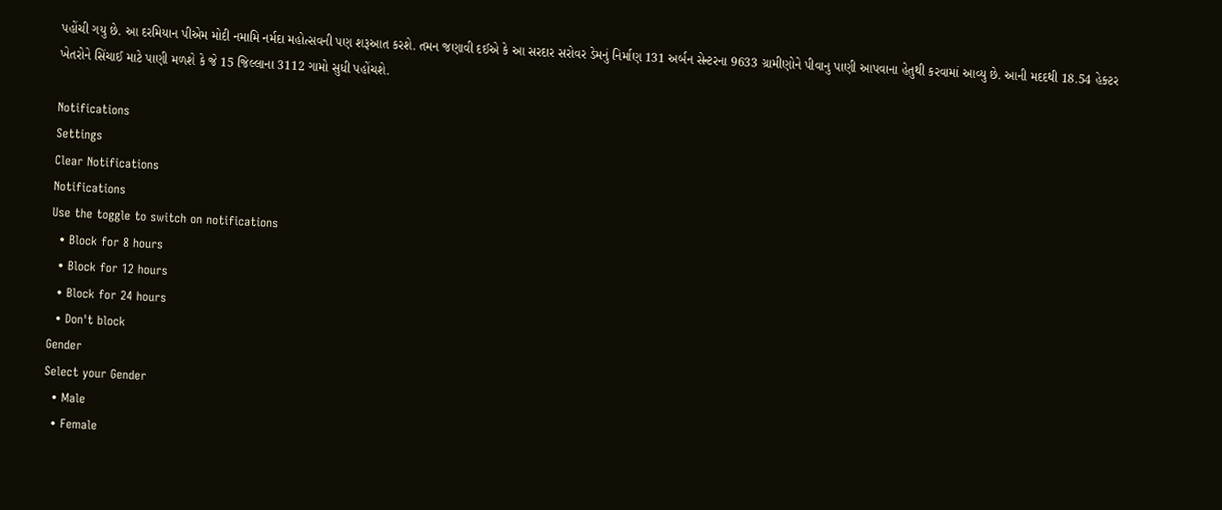પહોંચી ગયુ છે. આ દરમિયાન પીએમ મોદી નમામિ નર્મદા મહોત્સવની પણ શરૂઆત કરશે. તમન જણાવી દઈએ કે આ સરદાર સરોવર ડેમનું નિર્માણ 131 અર્બન સેન્ટરના 9633 ગ્રામીણોને પીવાનુ પાણી આપવાના હેતુથી કરવામાં આવ્યુ છે. આની મદદથી 18.54 હેક્ટર ખેતરોને સિંચાઈ માટે પાણી મળશે કે જે 15 જિલ્લાના 3112 ગામો સુધી પહોંચશે.

Notifications
Settings
Clear Notifications
Notifications
Use the toggle to switch on notifications
  • Block for 8 hours
  • Block for 12 hours
  • Block for 24 hours
  • Don't block
Gender
Select your Gender
  • Male
  • Female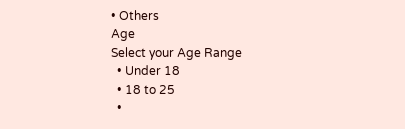• Others
Age
Select your Age Range
  • Under 18
  • 18 to 25
  •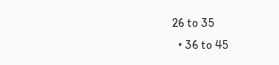26 to 35
  • 36 to 45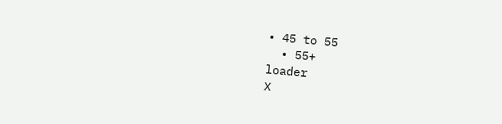• 45 to 55
  • 55+
loader
X